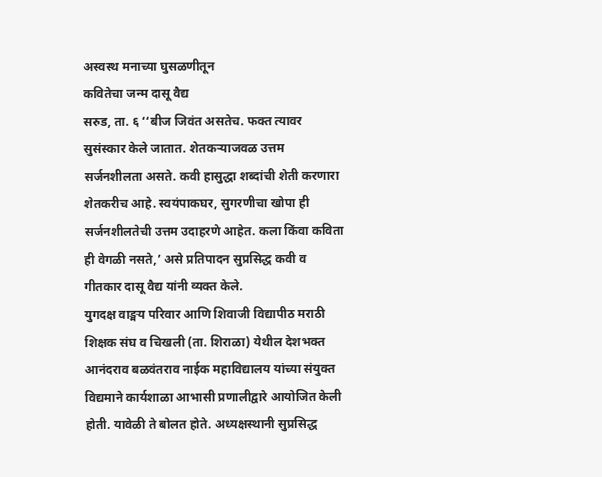अस्वस्थ मनाच्या घुसळणीतून
कवितेचा जन्म दासू वैद्य
सरुड, ता. ६ ‘‘बीज जिवंत असतेच. फक्त त्यावर सुसंस्कार केले जातात. शेतकऱ्याजवळ उत्तम सर्जनशीलता असते. कवी हासुद्धा शब्दांची शेती करणारा शेतकरीच आहे. स्वयंपाकघर, सुगरणीचा खोपा ही सर्जनशीलतेची उत्तम उदाहरणे आहेत. कला किंवा कविता ही वेगळी नसते,’ असे प्रतिपादन सुप्रसिद्ध कवी व गीतकार दासू वैद्य यांनी व्यक्त केले.
युगदक्ष वाङ्मय परिवार आणि शिवाजी विद्यापीठ मराठी शिक्षक संघ व चिखली (ता. शिराळा) येथील देशभक्त आनंदराव बळवंतराव नाईक महाविद्यालय यांच्या संयुक्त विद्यमाने कार्यशाळा आभासी प्रणालीद्वारे आयोजित केली होती. यावेळी ते बोलत होते. अध्यक्षस्थानी सुप्रसिद्ध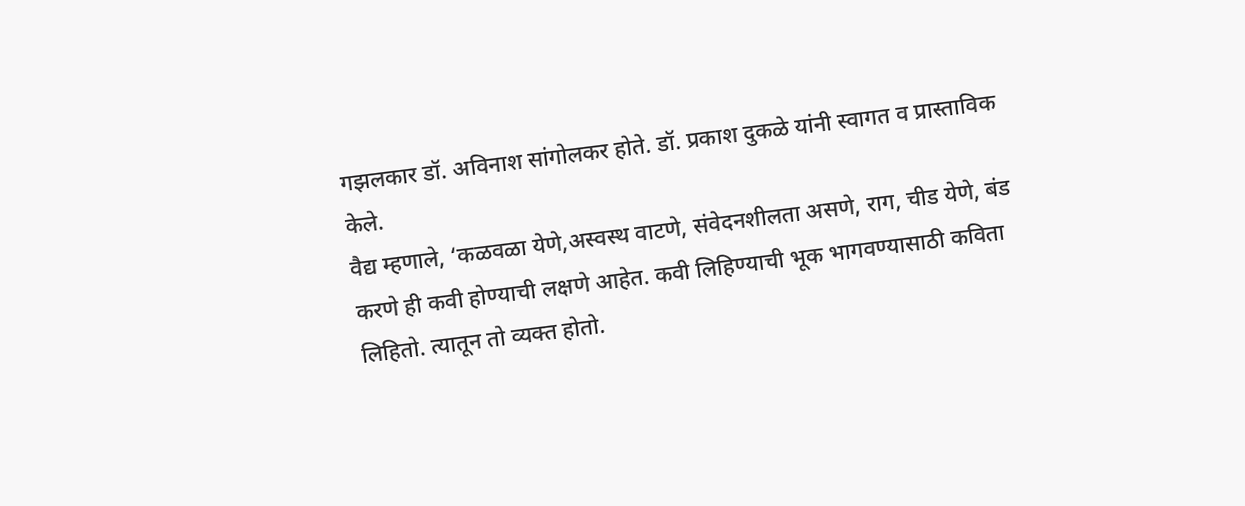गझलकार डॉ. अविनाश सांगोलकर होते. डॉ. प्रकाश दुकळे यांनी स्वागत व प्रास्ताविक केले.
वैद्य म्हणाले, ‘कळवळा येणे,अस्वस्थ वाटणे, संवेदनशीलता असणे, राग, चीड येणे, बंड करणे ही कवी होण्याची लक्षणे आहेत. कवी लिहिण्याची भूक भागवण्यासाठी कविता लिहितो. त्यातून तो व्यक्त होतो.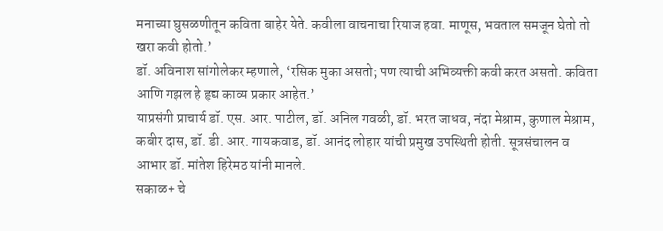मनाच्या घुसळणीतून कविता बाहेर येते. कवीला वाचनाचा रियाज हवा. माणूस, भवताल समजून घेतो तो खरा कवी होतो.’
डॉ. अविनाश सांगोलेकर म्हणाले, ‘रसिक मुका असतो; पण त्याची अभिव्यक्ती कवी करत असतो. कविता आणि गझल हे हृद्य काव्य प्रकार आहेत.’
याप्रसंगी प्राचार्य डॉ. एस. आर. पाटील, डॉ. अनिल गवळी, डॉ. भरत जाधव, नंदा मेश्राम, कुणाल मेश्राम, कबीर दास, डॉ. डी. आर. गायकवाड, डॉ. आनंद लोहार यांची प्रमुख उपस्थिती होती. सूत्रसंचालन व आभार डॉ. मांतेश हिरेमठ यांनी मानले.
सकाळ+ चे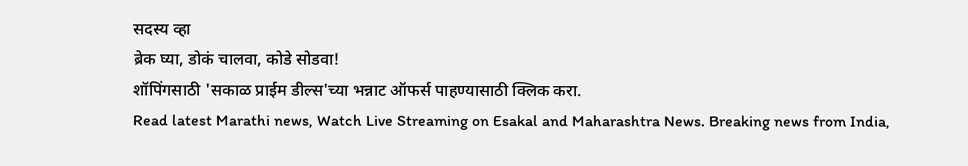सदस्य व्हा
ब्रेक घ्या, डोकं चालवा, कोडे सोडवा!
शॉपिंगसाठी 'सकाळ प्राईम डील्स'च्या भन्नाट ऑफर्स पाहण्यासाठी क्लिक करा.
Read latest Marathi news, Watch Live Streaming on Esakal and Maharashtra News. Breaking news from India,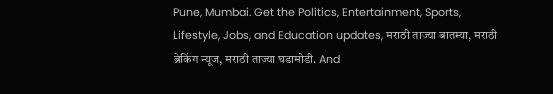Pune, Mumbai. Get the Politics, Entertainment, Sports, Lifestyle, Jobs, and Education updates, मराठी ताज्या बातम्या, मराठी ब्रेकिंग न्यूज, मराठी ताज्या घडामोडी. And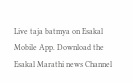Live taja batmya on Esakal Mobile App. Download the Esakal Marathi news Channel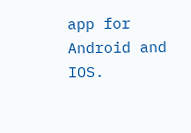app for Android and IOS.